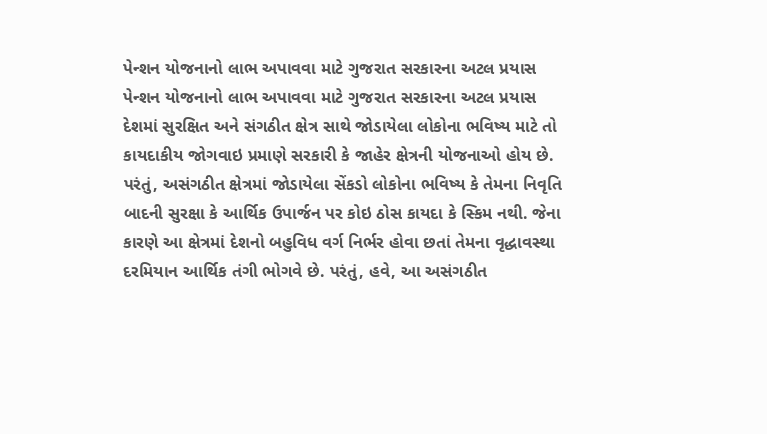પેન્શન યોજનાનો લાભ અપાવવા માટે ગુજરાત સરકારના અટલ પ્રયાસ
પેન્શન યોજનાનો લાભ અપાવવા માટે ગુજરાત સરકારના અટલ પ્રયાસ
દેશમાં સુરક્ષિત અને સંગઠીત ક્ષેત્ર સાથે જોડાયેલા લોકોના ભવિષ્ય માટે તો કાયદાકીય જોગવાઇ પ્રમાણે સરકારી કે જાહેર ક્ષેત્રની યોજનાઓ હોય છે. પરંતું, અસંગઠીત ક્ષેત્રમાં જોડાયેલા સેંકડો લોકોના ભવિષ્ય કે તેમના નિવૃતિ બાદની સુરક્ષા કે આર્થિક ઉપાર્જન પર કોઇ ઠોસ કાયદા કે સ્કિમ નથી. જેના કારણે આ ક્ષેત્રમાં દેશનો બહુવિધ વર્ગ નિર્ભર હોવા છતાં તેમના વૃદ્ધાવસ્થા દરમિયાન આર્થિક તંગી ભોગવે છે. પરંતું, હવે, આ અસંગઠીત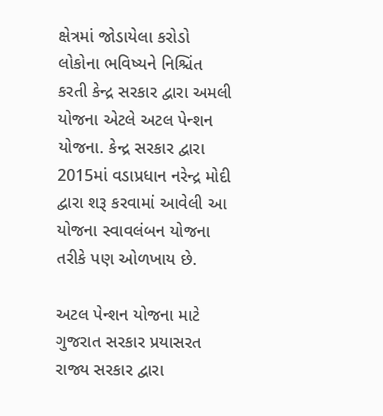ક્ષેત્રમાં જોડાયેલા કરોડો લોકોના ભવિષ્યને નિશ્ચિંત કરતી કેન્દ્ર સરકાર દ્વારા અમલી યોજના એટલે અટલ પેન્શન યોજના. કેન્દ્ર સરકાર દ્વારા 2015માં વડાપ્રધાન નરેન્દ્ર મોદી દ્વારા શરૂ કરવામાં આવેલી આ યોજના સ્વાવલંબન યોજના તરીકે પણ ઓળખાય છે.

અટલ પેન્શન યોજના માટે ગુજરાત સરકાર પ્રયાસરત
રાજ્ય સરકાર દ્વારા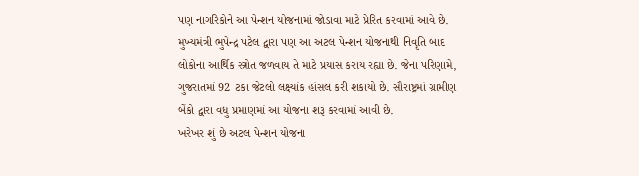પણ નાગરિકોને આ પેન્શન યોજનામાં જોડાવા માટે પ્રેરિત કરવામાં આવે છે. મુખ્યમંત્રી ભુપેન્દ્ર પટેલ દ્વારા પણ આ અટલ પેન્શન યોજનાથી નિવૃતિ બાદ લોકોના આર્થિક સ્ત્રોત જળવાય તે માટે પ્રયાસ કરાય રહ્યા છે. જેના પરિણામે, ગુજરાતમાં 92 ટકા જેટલો લક્ષ્યાંક હાંસલ કરી શકાયો છે. સૌરાષ્ટ્રમાં ગ્રામીણ બેંકો દ્વારા વધુ પ્રમાણમાં આ યોજના શરૂ કરવામાં આવી છે.
ખરેખર શું છે અટલ પેન્શન યોજના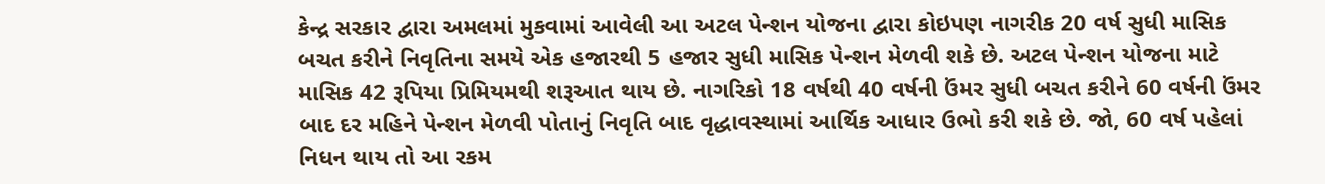કેન્દ્ર સરકાર દ્વારા અમલમાં મુકવામાં આવેલી આ અટલ પેન્શન યોજના દ્વારા કોઇપણ નાગરીક 20 વર્ષ સુધી માસિક બચત કરીને નિવૃતિના સમયે એક હજારથી 5 હજાર સુધી માસિક પેન્શન મેળવી શકે છે. અટલ પેન્શન યોજના માટે માસિક 42 રૂપિયા પ્રિમિયમથી શરૂઆત થાય છે. નાગરિકો 18 વર્ષથી 40 વર્ષની ઉંમર સુધી બચત કરીને 60 વર્ષની ઉંમર બાદ દર મહિને પેન્શન મેળવી પોતાનું નિવૃતિ બાદ વૃદ્ધાવસ્થામાં આર્થિક આધાર ઉભો કરી શકે છે. જો, 60 વર્ષ પહેલાં નિધન થાય તો આ રકમ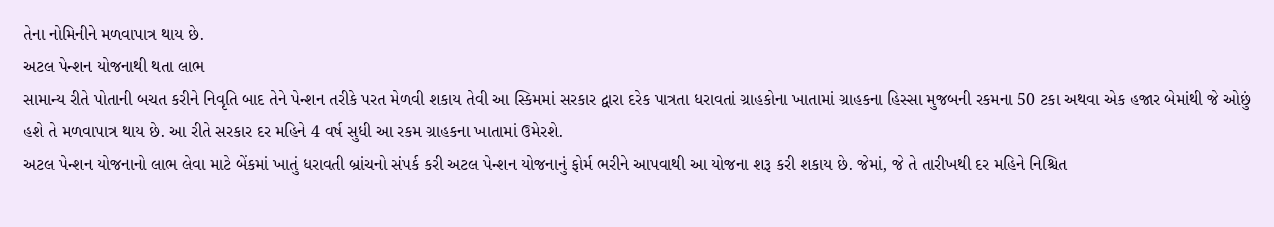તેના નોમિનીને મળવાપાત્ર થાય છે.
અટલ પેન્શન યોજનાથી થતા લાભ
સામાન્ય રીતે પોતાની બચત કરીને નિવૃતિ બાદ તેને પેન્શન તરીકે પરત મેળવી શકાય તેવી આ સ્કિમમાં સરકાર દ્વારા દરેક પાત્રતા ધરાવતાં ગ્રાહકોના ખાતામાં ગ્રાહકના હિસ્સા મુજબની રકમના 50 ટકા અથવા એક હજાર બેમાંથી જે ઓછું હશે તે મળવાપાત્ર થાય છે. આ રીતે સરકાર દર મહિને 4 વર્ષ સુધી આ રકમ ગ્રાહકના ખાતામાં ઉમેરશે.
અટલ પેન્શન યોજનાનો લાભ લેવા માટે બેંકમાં ખાતું ધરાવતી બ્રાંચનો સંપર્ક કરી અટલ પેન્શન યોજનાનું ફોર્મ ભરીને આપવાથી આ યોજના શરૂ કરી શકાય છે. જેમાં, જે તે તારીખથી દર મહિને નિશ્ચિત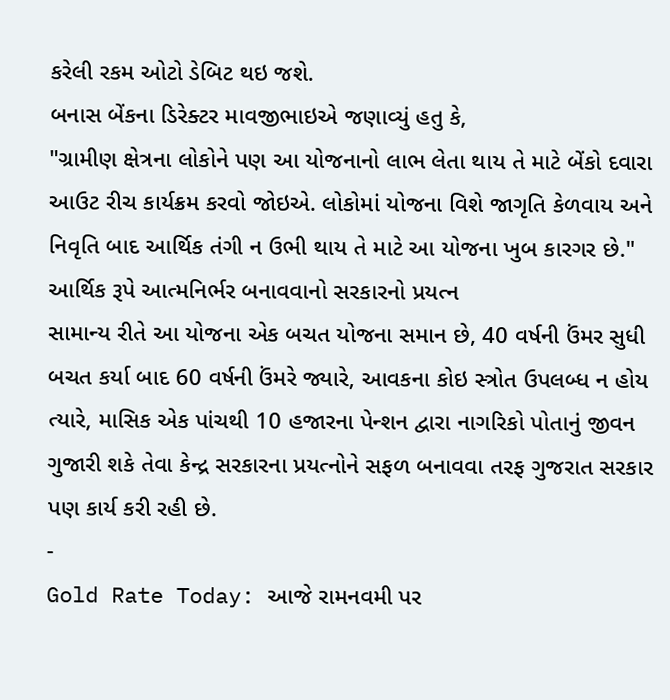કરેલી રકમ ઓટો ડેબિટ થઇ જશે.
બનાસ બેંકના ડિરેક્ટર માવજીભાઇએ જણાવ્યું હતુ કે,
"ગ્રામીણ ક્ષેત્રના લોકોને પણ આ યોજનાનો લાભ લેતા થાય તે માટે બેંકો દવારા આઉટ રીચ કાર્યક્રમ કરવો જોઇએ. લોકોમાં યોજના વિશે જાગૃતિ કેળવાય અને નિવૃતિ બાદ આર્થિક તંગી ન ઉભી થાય તે માટે આ યોજના ખુબ કારગર છે."
આર્થિક રૂપે આત્મનિર્ભર બનાવવાનો સરકારનો પ્રયત્ન
સામાન્ય રીતે આ યોજના એક બચત યોજના સમાન છે, 40 વર્ષની ઉંમર સુધી બચત કર્યા બાદ 60 વર્ષની ઉંમરે જ્યારે, આવકના કોઇ સ્ત્રોત ઉપલબ્ધ ન હોય ત્યારે, માસિક એક પાંચથી 10 હજારના પેન્શન દ્વારા નાગરિકો પોતાનું જીવન ગુજારી શકે તેવા કેન્દ્ર સરકારના પ્રયત્નોને સફળ બનાવવા તરફ ગુજરાત સરકાર પણ કાર્ય કરી રહી છે.
-
Gold Rate Today: આજે રામનવમી પર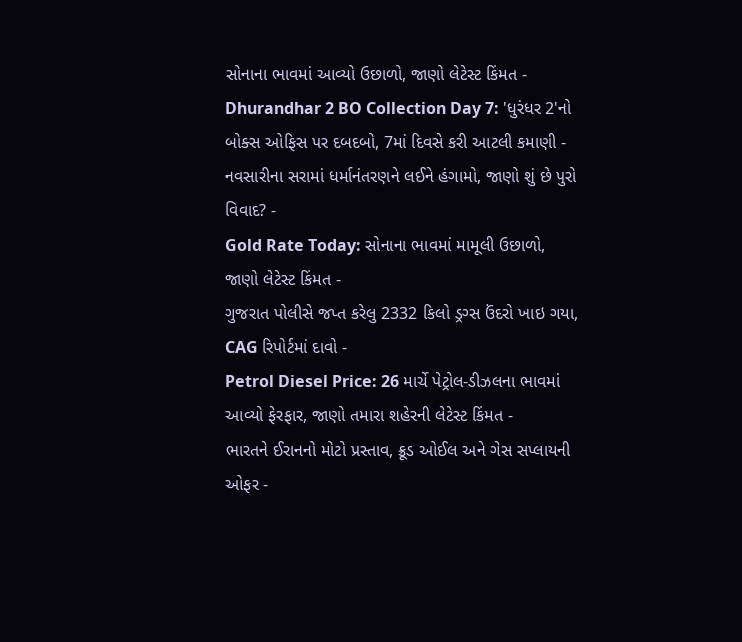સોનાના ભાવમાં આવ્યો ઉછાળો, જાણો લેટેસ્ટ કિંમત -
Dhurandhar 2 BO Collection Day 7: 'ધુરંધર 2'નો બોક્સ ઓફિસ પર દબદબો, 7માં દિવસે કરી આટલી કમાણી -
નવસારીના સરામાં ધર્માનંતરણને લઈને હંગામો, જાણો શું છે પુરો વિવાદ? -
Gold Rate Today: સોનાના ભાવમાં મામૂલી ઉછાળો, જાણો લેટેસ્ટ કિંમત -
ગુજરાત પોલીસે જપ્ત કરેલુ 2332 કિલો ડ્રગ્સ ઉંદરો ખાઇ ગયા, CAG રિપોર્ટમાં દાવો -
Petrol Diesel Price: 26 માર્ચે પેટ્રોલ-ડીઝલના ભાવમાં આવ્યો ફેરફાર, જાણો તમારા શહેરની લેટેસ્ટ કિંમત -
ભારતને ઈરાનનો મોટો પ્રસ્તાવ, ક્રૂડ ઓઈલ અને ગેસ સપ્લાયની ઓફર -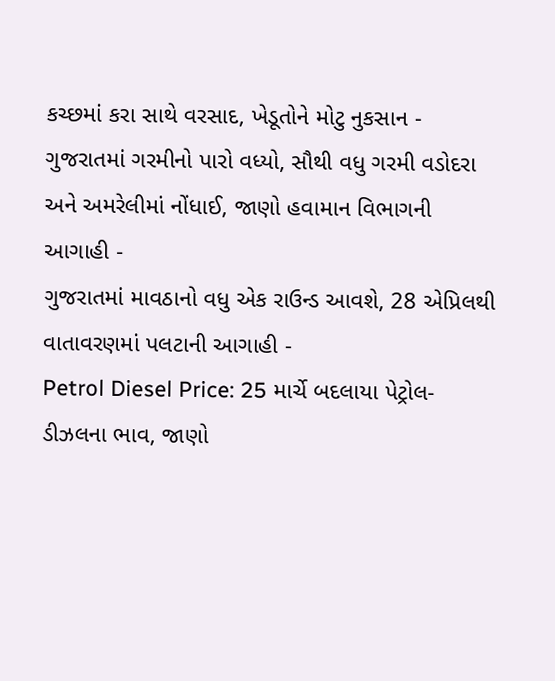કચ્છમાં કરા સાથે વરસાદ, ખેડૂતોને મોટુ નુકસાન -
ગુજરાતમાં ગરમીનો પારો વધ્યો, સૌથી વધુ ગરમી વડોદરા અને અમરેલીમાં નોંધાઈ, જાણો હવામાન વિભાગની આગાહી -
ગુજરાતમાં માવઠાનો વધુ એક રાઉન્ડ આવશે, 28 એપ્રિલથી વાતાવરણમાં પલટાની આગાહી -
Petrol Diesel Price: 25 માર્ચે બદલાયા પેટ્રોલ-ડીઝલના ભાવ, જાણો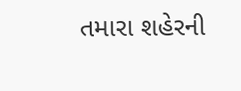તમારા શહેરની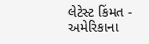લેટેસ્ટ કિંમત -
અમેરિકાના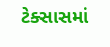ટેક્સાસમાં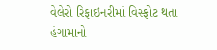વેલેરો રિફાઇનરીમાં વિસ્ફોટ થતા હંગામાનો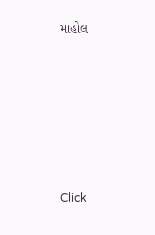માહોલ







Click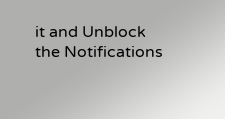it and Unblock the Notifications